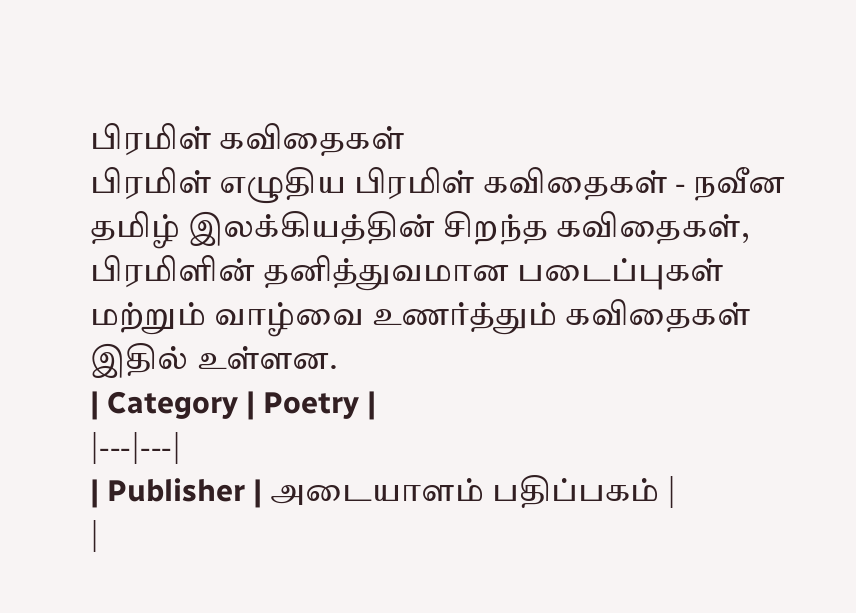பிரமிள் கவிதைகள்
பிரமிள் எழுதிய பிரமிள் கவிதைகள் - நவீன தமிழ் இலக்கியத்தின் சிறந்த கவிதைகள், பிரமிளின் தனித்துவமான படைப்புகள் மற்றும் வாழ்வை உணர்த்தும் கவிதைகள் இதில் உள்ளன.
| Category | Poetry |
|---|---|
| Publisher | அடையாளம் பதிப்பகம் |
|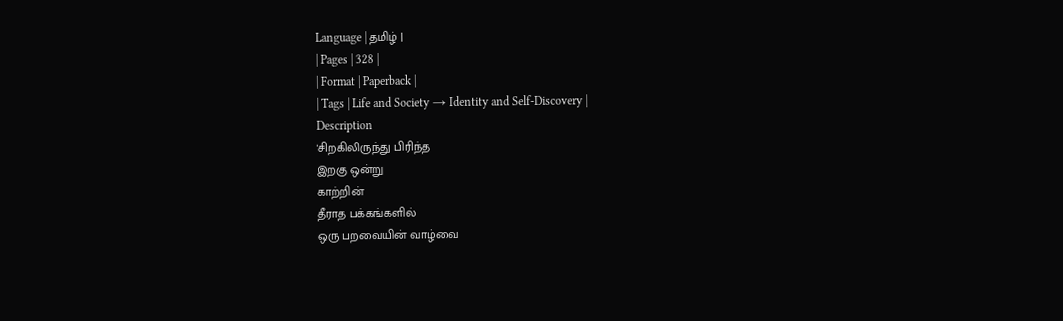Language | தமிழ் |
| Pages | 328 |
| Format | Paperback |
| Tags | Life and Society → Identity and Self-Discovery |
Description
'சிறகிலிருந்து பிரிந்த
இறகு ஒன்று
காற்றின்
தீராத பக்கங்களில்
ஒரு பறவையின் வாழ்வை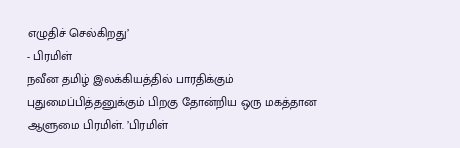எழுதிச் செல்கிறது’
- பிரமிள்
நவீன தமிழ் இலக்கியத்தில் பாரதிக்கும் புதுமைப்பித்தனுக்கும் பிறகு தோன்றிய ஒரு மகத்தான ஆளுமை பிரமிள். ’பிரமிள்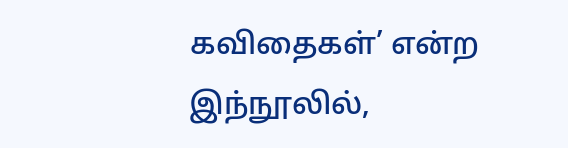கவிதைகள்’ என்ற இந்நூலில்,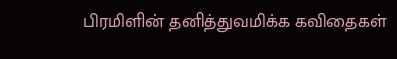பிரமிளின் தனித்துவமிக்க கவிதைகள்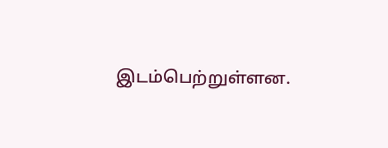இடம்பெற்றுள்ளன.